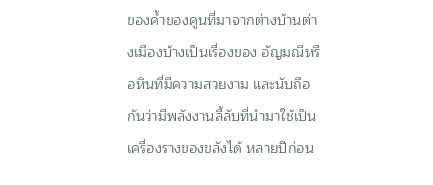ของค้ำของคูนที่มาจากต่างบ้านต่างเมืองบ้างเป็นเรื่องของ อัญมณีหรือหินที่มีความสวยงาม และนับถือกันว่ามีพลังงานลี้ลับที่นำมาใช้เป็นเครื่องรางของขลังได้ หลายปีก่อน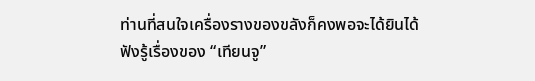ท่านที่สนใจเครื่องรางของขลังก็คงพอจะได้ยินได้ฟังรู้เรื่องของ “เทียนจู”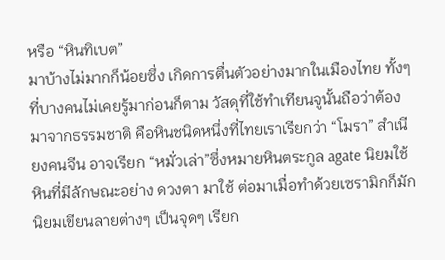หรือ “หินทิเบต”
มาบ้างไม่มากก็น้อยซึ่ง เกิดการตื่นตัวอย่างมากในเมืองไทย ทั้งๆที่บางคนไม่เคยรู้มาก่อนก็ตาม วัสดุที่ใช้ทำเทียนจูนั้นถือว่าต้องมาจากธรรมชาติ คือหินชนิดหนึ่งที่ไทยเราเรียกว่า “โมรา” สำเนียงคนจีน อาจเรียก “หมั่วเล่า”ซึ่งหมายหินตระกูล agate นิยมใช้หินที่มีลักษณะอย่าง ดวงตา มาใช้ ต่อมาเมื่อทำด้วยเซรามิกก็มักนิยมเขียนลายต่างๆ เป็นจุดๆ เรียก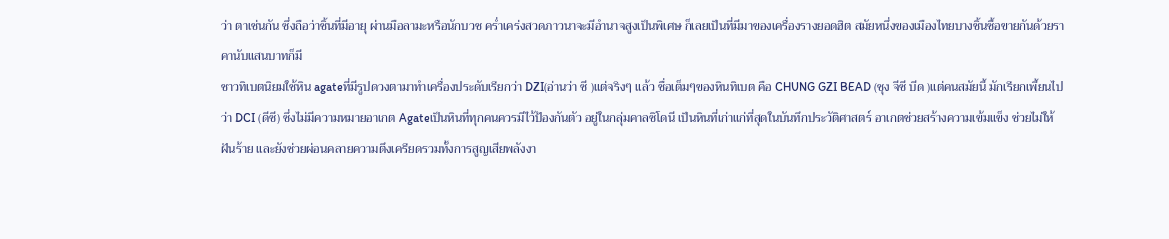ว่า ตาเช่นกัน ซึ่งถือว่าชิ้นที่มีอายุ ผ่านมือลามะหรือนักบวช คร่ำเคร่งสวดภาวนาจะมีอำนาจสูงเป็นพิเศษ ก็เลยเป็นที่มีมาของเครื่องรางยอดฮิต สมัยหนึ่งของเมืองไทยบางชิ้นซื้อขายกันด้วยราคานับแสนบาทก็มี
ชาวทิเบตนิยมใช้หิน agateที่มีรูปดวงตามาทำเครื่องประดับเรียกว่า DZI(อ่านว่า ซี )แต่จริงๆ แล้ว ชื่อเต็มๆของหินทิเบต คือ CHUNG GZI BEAD (ชุง จีซี บีด )แต่คนสมัยนี้ มักเรียกเพี้ยนไปว่า DCI (ดีซี) ซึ่งไม่มีความหมายอาเกต Agateเป็นหินที่ทุกคนควรมีไว้ป้องกันตัว อยู่ในกลุ่มคาลซิโดนี เป็นหินที่เก่าแก่ที่สุดในบันทึกประวัติศาสตร์ อาเกตช่วยสร้างความเข้มแข็ง ช่วยไม่ให้ฝันร้าย และยังช่วยผ่อนคลายความตึงเครียดรวมทั้งการสูญเสียพลังงา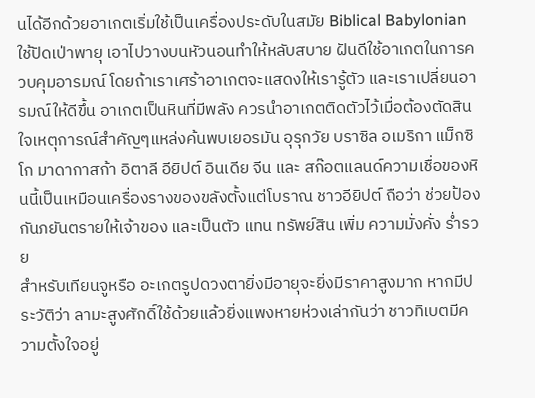นได้อีกด้วยอาเกตเริ่มใช้เป็นเครื่องประดับในสมัย Biblical Babylonian ใช้ปัดเป่าพายุ เอาไปวางบนหัวนอนทำให้หลับสบาย ฝันดีใช้อาเกตในการควบคุมอารมณ์ โดยถ้าเราเศร้าอาเกตจะแสดงให้เรารู้ตัว และเราเปลี่ยนอารมณ์ให้ดีขึ้น อาเกตเป็นหินที่มีพลัง ควรนำอาเกตติดตัวไว้เมื่อต้องตัดสินใจเหตุการณ์สำคัญๆแหล่งค้นพบเยอรมัน อุรุกวัย บราซิล อเมริกา แม็กซิโก มาดากาสก้า อิตาลี อียิปต์ อินเดีย จีน และ สก๊อตแลนด์ความเชื่อของหินนี้เป็นเหมือนเครื่องรางของขลังตั้งแต่โบราณ ชาวอียิปต์ ถือว่า ช่วยป้องกันภยันตรายให้เจ้าของ และเป็นตัว แทน ทรัพย์สิน เพิ่ม ความมั่งคั่ง ร่ำรวย
สำหรับเทียนจูหรือ อะเกตรูปดวงตายิ่งมีอายุจะยิ่งมีราคาสูงมาก หากมีประวัติว่า ลามะสูงศักดิ์ใช้ด้วยแล้วยิ่งแพงหายห่วงเล่ากันว่า ชาวทิเบตมีความตั้งใจอยู่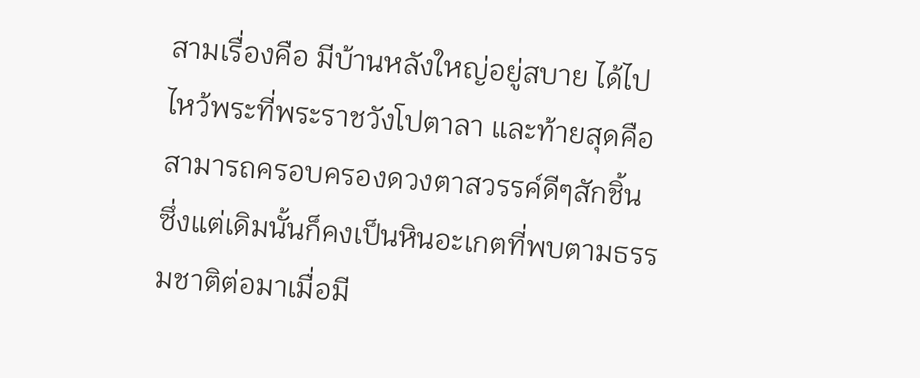สามเรื่องคือ มีบ้านหลังใหญ่อยู่สบาย ได้ไปไหว้พระที่พระราชวังโปตาลา และท้ายสุดคือสามารถครอบครองดวงตาสวรรค์ดีๆสักชิ้น ซึ่งแต่เดิมนั้นก็คงเป็นหินอะเกตที่พบตามธรรมชาติต่อมาเมื่อมี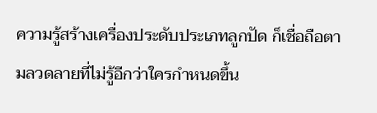ความรู้สร้างเครื่องประดับประเภทลูกปัด ก็เชื่อถือตามลวดลายที่ไม่รู้อีกว่าใครกำหนดขึ้น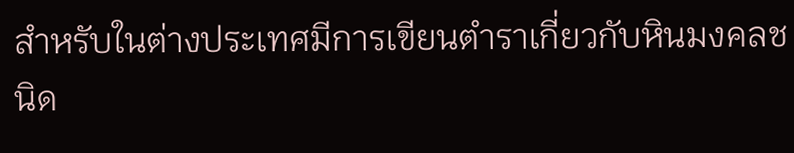สำหรับในต่างประเทศมีการเขียนตำราเกี่ยวกับหินมงคลชนิด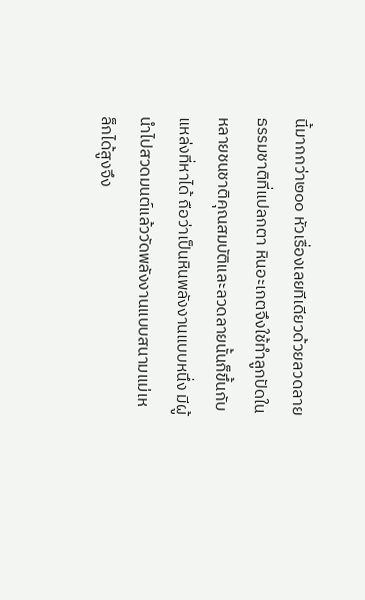นี้มากกว่า๒๐๐ หัวเรื่องเลยทีเดียวด้วยลวดลายธรรมชาติที่แปลกตา หินอะเกตจึงใช้ทำลูกปัดในหลายชนชาติคุณสมบัติและลวดลายนั้นก็ขึ้นกับแหล่งที่หาได้ ถือว่าเป็นหินพลังงานแบบหนึ่ง มีผู้นำไปสวดมนต์แล้ววัดพลังงานแบบสนามแม่เหล็กได้สูงจึง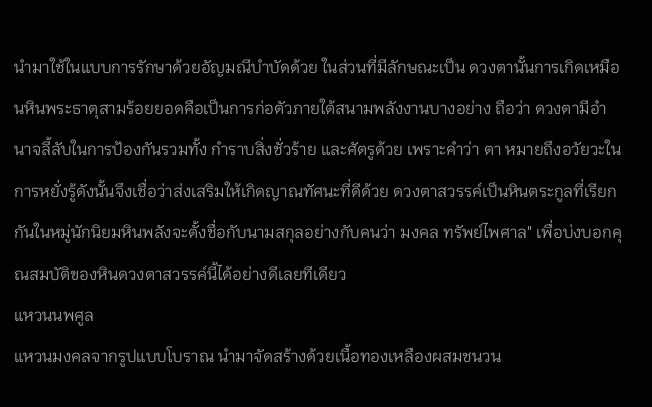นำมาใช้ในแบบการรักษาด้วยอัญมณีบำบัดด้วย ในส่วนที่มีลักษณะเป็น ดวงตานั้นการเกิดเหมือนหินพระธาตุสามร้อยยอดคือเป็นการก่อตัวภายใต้สนามพลังงานบางอย่าง ถือว่า ดวงตามีอำนาจลี้ลับในการป้องกันรวมทั้ง กำราบสิ่งชั่วร้าย และศัตรูด้วย เพราะคำว่า ตา หมายถึงอวัยวะในการหยั่งรู้ดังนั้นจึงเชื่อว่าส่งเสริมให้เกิดญาณทัศนะที่ดีด้วย ดวงตาสวรรค์เป็นหินตระกูลที่เรียกกันในหมู่นักนิยมหินพลังจะตั้งชื่อกับนามสกุลอย่างกับคนว่า มงคล ทรัพย์ไพศาล" เพื่อบ่งบอกคุณสมบัติของหินดวงตาสวรรค์นี้ได้อย่างดีเลยทีเดียว
แหวนนพศูล
แหวนมงคลจากรูปแบบโบราณ นำมาจัดสร้างด้วยเนื้อทองเหลืองผสมชนวน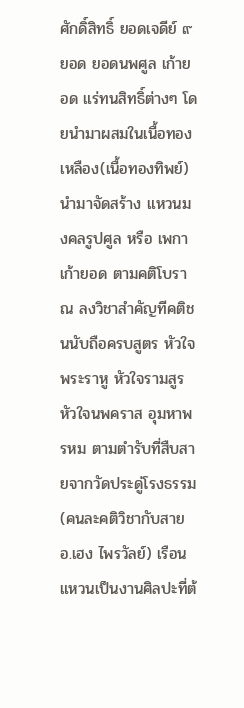ศักดิ์สิทธิ์ ยอดเจดีย์ ๙ ยอด ยอดนพศูล เก้ายอด แร่ทนสิทธิ์ต่างๆ โดยนำมาผสมในเนื้อทองเหลือง(เนื้อทองทิพย์) นำมาจัดสร้าง แหวนมงคลรูปศูล หรือ เพกาเก้ายอด ตามคติโบราณ ลงวิชาสำคัญทีคติชนนับถือครบสูตร หัวใจพระราหู หัวใจรามสูร หัวใจนพคราส อุมหาพรหม ตามตำรับที่สืบสายจากวัดประดู่โรงธรรม(คนละคติวิชากับสาย อ.เฮง ไพรวัลย์) เรือนแหวนเป็นงานศิลปะที่ต้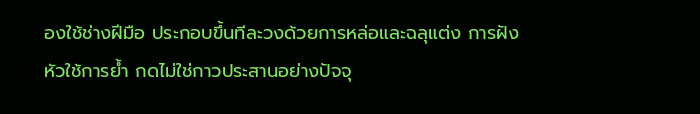องใช้ช่างฝีมือ ประกอบขึ้นทีละวงด้วยการหล่อและฉลุแต่ง การฝังหัวใช้การย้ำ กดไม่ใช่กาวประสานอย่างปัจจุ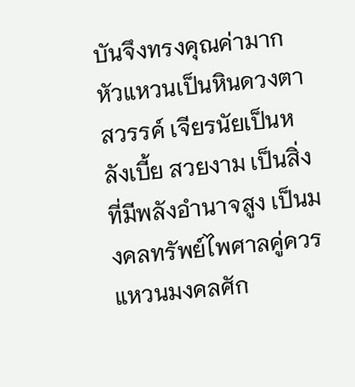บันจึงทรงคุณค่ามาก หัวแหวนเป็นหินดวงตาสวรรค์ เจียรนัยเป็นหลังเบี้ย สวยงาม เป็นสิ่งที่มีพลังอำนาจสูง เป็นมงคลทรัพย์ไพศาลคู่ควร แหวนมงคลศัก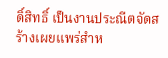ดิ์สิทธิ์ เป็นงานประณีตจัดสร้างเผยแพร่สำห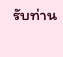รับท่าน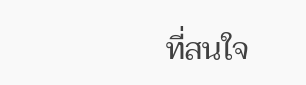ที่สนใจ